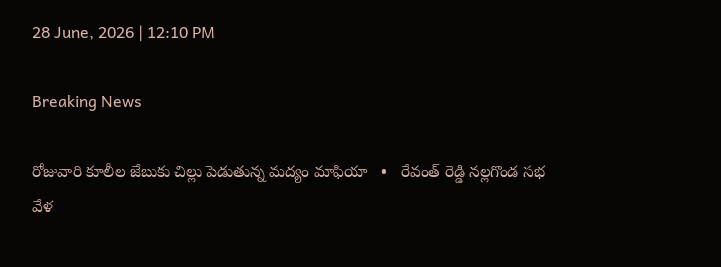28 June, 2026 | 12:10 PM

Breaking News

రోజువారి కూలీల జేబుకు చిల్లు పెడుతున్న మద్యం మాఫియా   •   రేవంత్ రెడ్డి నల్లగొండ సభ వేళ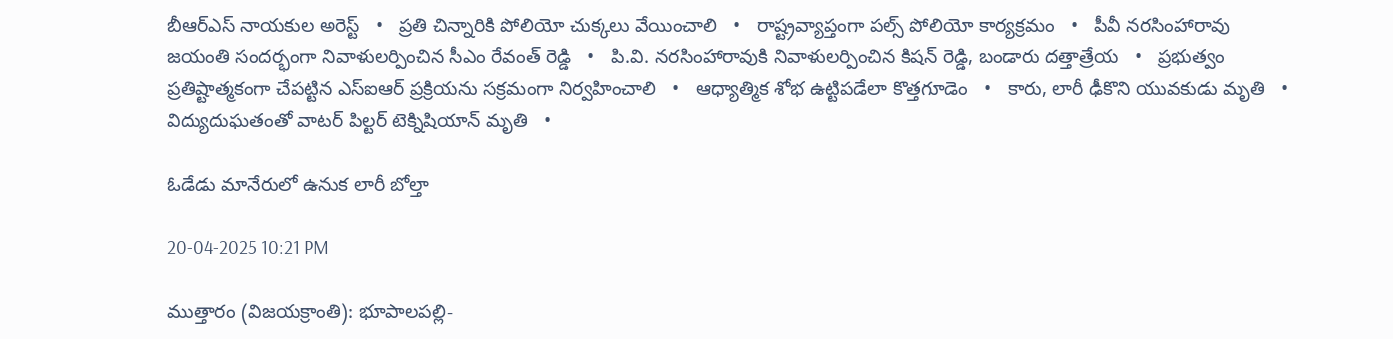బీఆర్ఎస్ నాయకుల అరెస్ట్   •   ప్రతి చిన్నారికి పోలియో చుక్కలు వేయించాలి   •   రాష్ట్రవ్యాప్తంగా పల్స్ పోలియో కార్యక్రమం   •   పీవీ నరసింహారావు జయంతి సందర్భంగా నివాళులర్పించిన సీఎం రేవంత్ రెడ్డి   •   పి.వి. నరసింహారావుకి నివాళులర్పించిన కిషన్ రెడ్డి, బండారు దత్తాత్రేయ   •   ప్రభుత్వం ప్రతిష్టాత్మకంగా చేపట్టిన ఎస్ఐఆర్ ప్రక్రియను సక్రమంగా నిర్వహించాలి   •   ఆధ్యాత్మిక శోభ ఉట్టిపడేలా కొత్తగూడెం   •   కారు, లారీ ఢీకొని యువకుడు మృతి   •   విద్యుదుఘతంతో వాటర్ పిల్టర్ టెక్నిషియాన్ మృతి   •

ఓడేడు మానేరులో ఉనుక లారీ బోల్తా

20-04-2025 10:21 PM

ముత్తారం (విజయక్రాంతి): భూపాలపల్లి-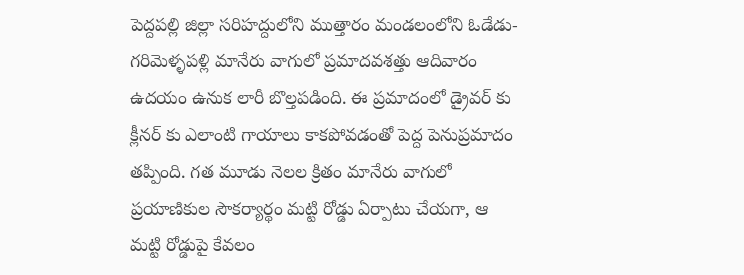పెద్దపల్లి జిల్లా సరిహద్దులోని ముత్తారం మండలంలోని ఓడేడు-గరిమెళ్ళపళ్లి మానేరు వాగులో ప్రమాదవశత్తు ఆదివారం ఉదయం ఉనుక లారీ బొల్తపడింది. ఈ ప్రమాదంలో డ్రైవర్ కు క్లీనర్ కు ఎలాంటి గాయాలు కాకపోవడంతో పెద్ద పెనుప్రమాదం తప్పింది. గత మూడు నెలల క్రితం మానేరు వాగులో ప్రయాణికుల సౌకర్యార్థం మట్టి రోడ్డు ఏర్పాటు చేయగా, ఆ మట్టి రోడ్డుపై కేవలం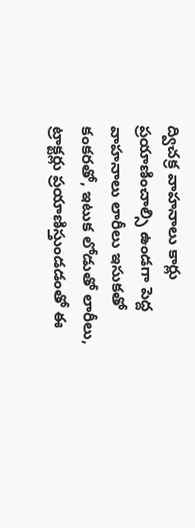ద్విచక్ర వాహనాలు కార్లు ప్రయాణించాల్సి ఉండగా పెద్ద వాహనాలు లారీలు ఇసుకతో కంకరతో, ఇటుక లోడుతో లారీలు, ట్రాక్టర్లు ప్రయాణిస్తుండడంతో ఈ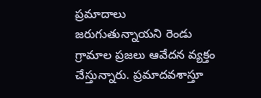ప్రమాదాలు జరుగుతున్నాయని రెండు గ్రామాల ప్రజలు ఆవేదన వ్యక్తం చేస్తున్నారు. ప్రమాదవశాస్తూ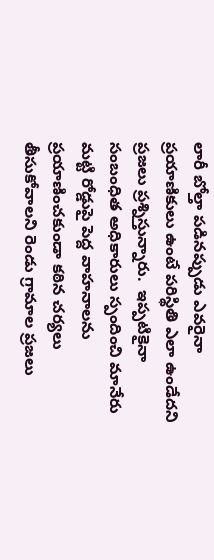లారీ బోల్తా పడినప్పుడు ఎవరైనా ప్రయాణికులు ఉంటే పరిస్థితి ఎలా ఉండేదని ప్రజలు ప్రశ్నిస్తున్నారు.  ఇప్పటికైనా సంబంధిత అధికారులు స్పందించి మానేరు మట్టి రోడ్డుపై పెద్ద వాహనాలను ప్రయాణించకుండా కఠిన చర్యలు తీసుకోవాలని రెండు గ్రామాల ప్రజలు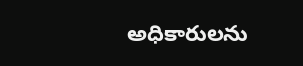అధికారులను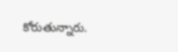కోరుతున్నారు.